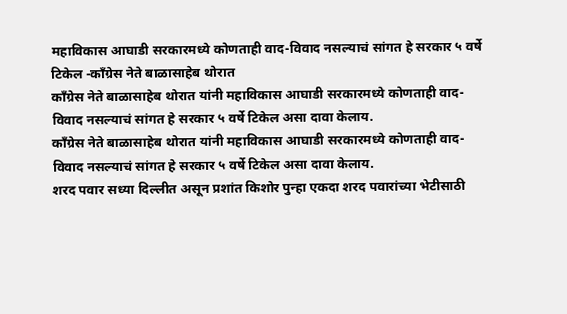महाविकास आघाडी सरकारमध्ये कोणताही वाद-विवाद नसल्याचं सांगत हे सरकार ५ वर्षे टिकेल -काँग्रेस नेते बाळासाहेब थोरात
काँग्रेस नेते बाळासाहेब थोरात यांनी महाविकास आघाडी सरकारमध्ये कोणताही वाद-विवाद नसल्याचं सांगत हे सरकार ५ वर्षे टिकेल असा दावा केलाय.
काँग्रेस नेते बाळासाहेब थोरात यांनी महाविकास आघाडी सरकारमध्ये कोणताही वाद-विवाद नसल्याचं सांगत हे सरकार ५ वर्षे टिकेल असा दावा केलाय.
शरद पवार सध्या दिल्लीत असून प्रशांत किशोर पुन्हा एकदा शरद पवारांच्या भेटीसाठी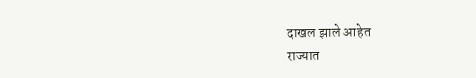दाखल झाले आहेत
राज्यात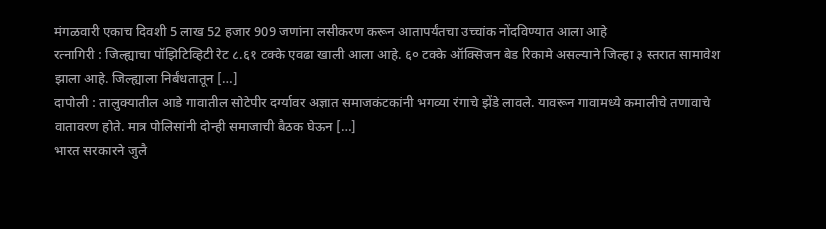मंगळवारी एकाच दिवशी 5 लाख 52 हजार 909 जणांना लसीकरण करून आतापर्यंतचा उच्चांक नोंदविण्यात आला आहे
रत्नागिरी : जिल्ह्याचा पॉझिटिव्हिटी रेट ८.६१ टक्के एवढा खाली आला आहे. ६० टक्के ऑक्सिजन बेड रिकामे असल्याने जिल्हा ३ स्तरात सामावेश झाला आहे. जिल्ह्याला निर्बंधतातून […]
दापोली : तालुक्यातील आडे गावातील सोटेपीर दर्ग्यावर अज्ञात समाजकंटकांनी भगव्या रंगाचे झेंडे लावले. यावरून गावामध्ये कमालीचे तणावाचे वातावरण होते. मात्र पोलिसांनी दोन्ही समाजाची बैठक घेऊन […]
भारत सरकारने जुलै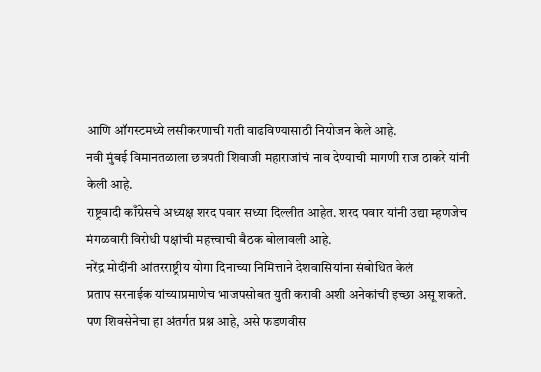आणि ऑगस्टमध्ये लसीकरणाची गती वाढविण्यासाठी नियोजन केले आहे.
नवी मुंबई विमानतळाला छत्रपती शिवाजी महाराजांचं नाव देण्याची मागणी राज ठाकरे यांनी केली आहे.
राष्ट्रवादी काँग्रेसचे अध्यक्ष शरद पवार सध्या दिल्लीत आहेत. शरद पवार यांनी उद्या म्हणजेच मंगळवारी विरोधी पक्षांची महत्त्वाची बैठक बोलावली आहे.
नरेंद्र मोदींनी आंतरराष्ट्रीय योगा दिनाच्या निमित्ताने देशवासियांना संबोधित केलं
प्रताप सरनाईक यांच्याप्रमाणेच भाजपसोबत युती करावी अशी अनेकांची इच्छा असू शकते. पण शिवसेनेचा हा अंतर्गत प्रश्न आहे, असे फडणवीस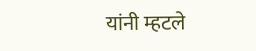यांनी म्हटले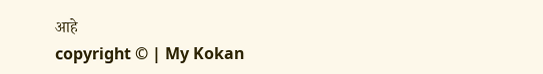आहे
copyright © | My Kokan